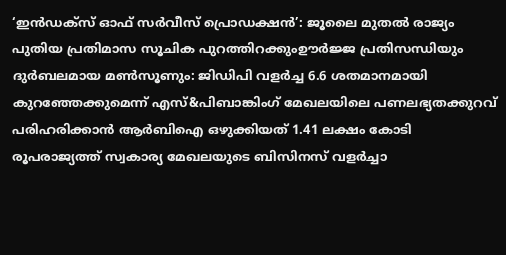‘ഇൻഡക്സ് ഓഫ് സർവീസ് പ്രൊഡക്ഷൻ’: ജൂലൈ മുതൽ രാജ്യം പുതിയ പ്രതിമാസ സൂചിക പുറത്തിറക്കുംഊർജ്ജ പ്രതിസന്ധിയും ദുർബലമായ മൺസൂണും: ജിഡിപി വളർച്ച 6.6 ശതമാനമായി കുറഞ്ഞേക്കുമെന്ന് എസ്&പിബാങ്കിംഗ് മേഖലയിലെ പണലഭ്യതക്കുറവ് പരിഹരിക്കാൻ ആർബിഐ ഒഴുക്കിയത് 1.41 ലക്ഷം കോടി രൂപരാജ്യത്ത് സ്വകാര്യ മേഖലയുടെ ബിസിനസ് വളർച്ചാ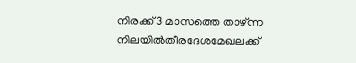നിരക്ക് 3 മാസത്തെ താഴ്ന്ന നിലയിൽതീരദേശമേഖലക്ക്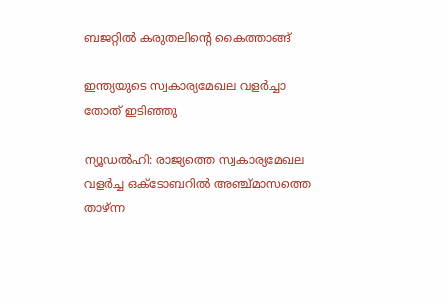ബജറ്റിൽ കരുതലിന്റെ കൈത്താങ്ങ്

ഇന്ത്യയുടെ സ്വകാര്യമേഖല വളര്‍ച്ചാ തോത് ഇടിഞ്ഞു

ന്യൂഡല്‍ഹി: രാജ്യത്തെ സ്വകാര്യമേഖല വളര്‍ച്ച ഒക്ടോബറില്‍ അഞ്ച്മാസത്തെ താഴ്ന്ന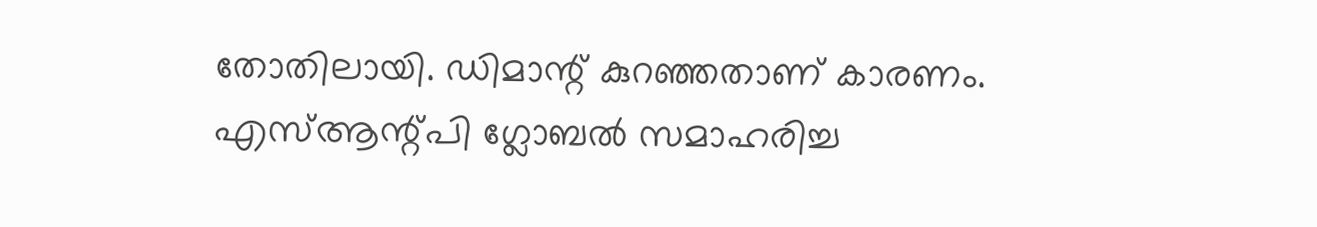തോതിലായി. ഡിമാന്റ് കുറഞ്ഞതാണ് കാരണം. എസ്ആന്റ്പി ഗ്ലോബല്‍ സമാഹരിച്ച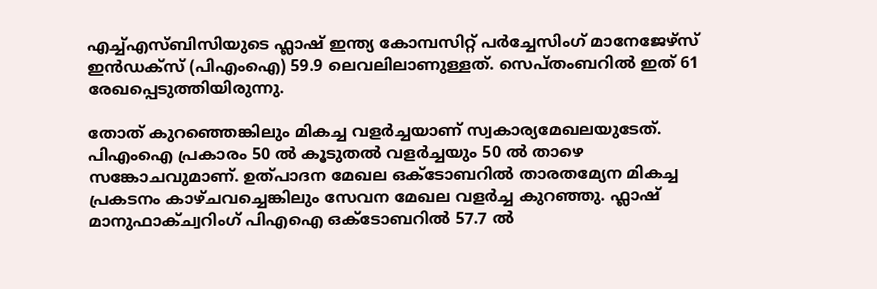എച്ച്എസ്ബിസിയുടെ ഫ്ലാഷ് ഇന്ത്യ കോമ്പസിറ്റ് പര്‍ച്ചേസിംഗ് മാനേജേഴ്സ് ഇന്‍ഡക്സ് (പിഎംഐ) 59.9 ലെവലിലാണുള്ളത്. സെപ്തംബറില്‍ ഇത് 61 രേഖപ്പെടുത്തിയിരുന്നു.

തോത് കുറഞ്ഞെങ്കിലും മികച്ച വളര്‍ച്ചയാണ് സ്വകാര്യമേഖലയുടേത്. പിഎംഐ പ്രകാരം 50 ല്‍ കൂടുതല്‍ വളര്‍ച്ചയും 50 ല്‍ താഴെ സങ്കോചവുമാണ്. ഉത്പാദന മേഖല ഒക്ടോബറില്‍ താരതമ്യേന മികച്ച പ്രകടനം കാഴ്ചവച്ചെങ്കിലും സേവന മേഖല വളര്‍ച്ച കുറഞ്ഞു. ഫ്ലാഷ് മാനുഫാക്ച്വറിംഗ് പിഎഐ ഒക്ടോബറില്‍ 57.7 ല്‍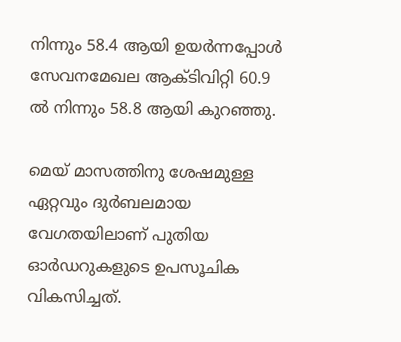നിന്നും 58.4 ആയി ഉയര്‍ന്നപ്പോള്‍ സേവനമേഖല ആക്ടിവിറ്റി 60.9 ല്‍ നിന്നും 58.8 ആയി കുറഞ്ഞു.

മെയ് മാസത്തിനു ശേഷമുള്ള ഏറ്റവും ദുര്‍ബലമായ വേഗതയിലാണ് പുതിയ ഓര്‍ഡറുകളുടെ ഉപസൂചിക വികസിച്ചത്.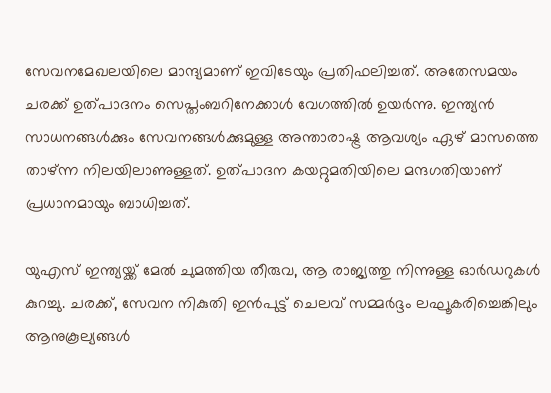സേവനമേഖലയിലെ മാന്ദ്യമാണ് ഇവിടേയും പ്രതിഫലിച്ചത്. അതേസമയം ചരക്ക് ഉത്പാദനം സെപ്തംബറിനേക്കാള്‍ വേഗത്തില്‍ ഉയര്‍ന്നു. ഇന്ത്യന്‍ സാധനങ്ങള്‍ക്കും സേവനങ്ങള്‍ക്കുമുള്ള അന്താരാഷ്ട്ര ആവശ്യം ഏഴ് മാസത്തെ താഴ്ന്ന നിലയിലാണുള്ളത്. ഉത്പാദന കയറ്റുമതിയിലെ മന്ദഗതിയാണ് പ്രധാനമായും ബാധിച്ചത്.

യുഎസ് ഇന്ത്യയ്ക്ക് മേല്‍ ചുമത്തിയ തീരുവ, ആ രാജ്യത്തു നിന്നുള്ള ഓര്‍ഡറുകള്‍ കുറച്ചു. ചരക്ക്, സേവന നികുതി ഇന്‍പുട്ട് ചെലവ് സമ്മര്‍ദ്ദം ലഘൂകരിച്ചെങ്കിലും ആനുകൂല്യങ്ങള്‍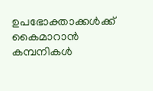ഉപഭോക്താക്കള്‍ക്ക് കൈമാറാന്‍ കമ്പനികള്‍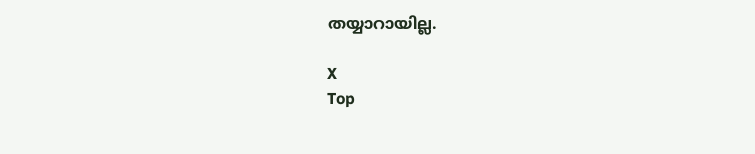തയ്യാറായില്ല.

X
Top